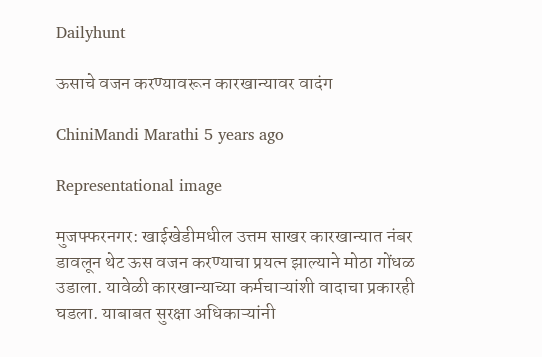Dailyhunt

ऊसाचे वजन करण्यावरून कारखान्यावर वादंग

ChiniMandi Marathi 5 years ago

Representational image

मुजफ्फरनगर: खाईखेडीमधील उत्तम साखर कारखान्यात नंबर डावलून थेट ऊस वजन करण्याचा प्रयत्न झाल्याने मोठा गोंधळ उडाला. यावेळी कारखान्याच्या कर्मचाऱ्यांशी वादाचा प्रकारही घडला. याबाबत सुरक्षा अधिकाऱ्यांनी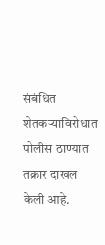संबंधित शेतकऱ्याविरोधात पोलीस ठाण्यात तक्रार दाखल केली आहे.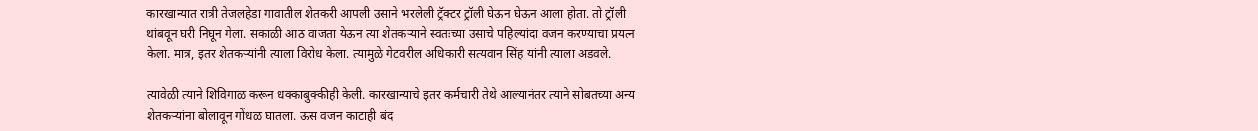कारखान्यात रात्री तेजलहेडा गावातील शेतकरी आपली उसाने भरलेली ट्रॅक्टर ट्रॉली घेऊन घेऊन आला होता. तो ट्रॉली थांबवून घरी निघून गेला. सकाळी आठ वाजता येऊन त्या शेतकऱ्याने स्वतःच्या उसाचे पहिल्यांदा वजन करण्याचा प्रयत्न केला. मात्र, इतर शेतकऱ्यांनी त्याला विरोध केला. त्यामुळे गेटवरील अधिकारी सत्यवान सिंह यांनी त्याला अडवले.

त्यावेळी त्याने शिविगाळ करून धक्काबुक्कीही केली. कारखान्याचे इतर कर्मचारी तेथे आल्यानंतर त्याने सोबतच्या अन्य शेतकऱ्यांना बोलावून गोंधळ घातला. ऊस वजन काटाही बंद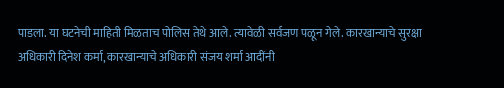पाडला. या घटनेची माहिती मिळताच पोलिस तेथे आले. त्यावेळी सर्वजण पळून गेले. कारखान्याचे सुरक्षा अधिकारी दिनेश कर्मा, कारखान्याचे अधिकारी संजय शर्मा आदींनी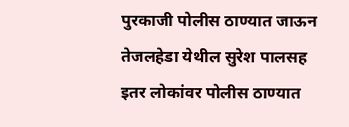पुरकाजी पोलीस ठाण्यात जाऊन तेजलहेडा येथील सुरेश पालसह इतर लोकांवर पोलीस ठाण्यात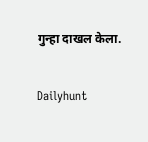गुन्हा दाखल केला.

Dailyhunt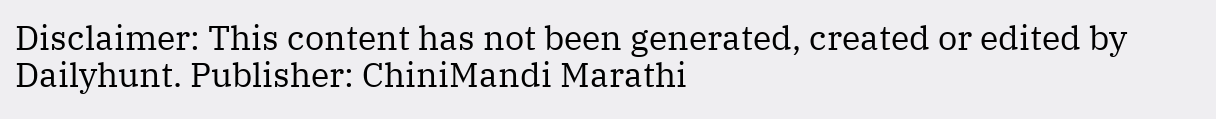Disclaimer: This content has not been generated, created or edited by Dailyhunt. Publisher: ChiniMandi Marathi